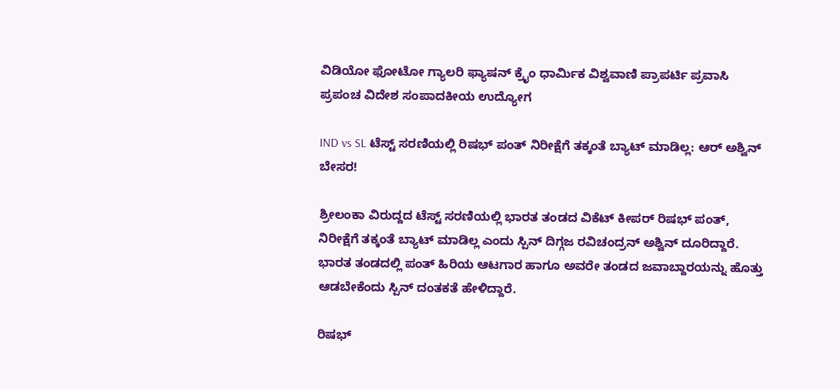ವಿಡಿಯೋ ಫೋಟೋ ಗ್ಯಾಲರಿ ಫ್ಯಾಷನ್ ಕ್ರೈಂ ಧಾರ್ಮಿಕ ವಿಶ್ವವಾಣಿ ಪ್ರಾಪರ್ಟಿ ಪ್ರವಾಸಿ ಪ್ರಪಂಚ ವಿದೇಶ ಸಂಪಾದಕೀಯ ಉದ್ಯೋಗ

IND vs SL ಟೆಸ್ಟ್‌ ಸರಣಿಯಲ್ಲಿ ರಿಷಭ್‌ ಪಂತ್‌ ನಿರೀಕ್ಷೆಗೆ ತಕ್ಕಂತೆ ಬ್ಯಾಟ್‌ ಮಾಡಿಲ್ಲ: ಆರ್‌ ಅಶ್ವಿನ್‌ ಬೇಸರ!

ಶ್ರೀಲಂಕಾ ವಿರುದ್ದದ ಟೆಸ್ಟ್‌ ಸರಣಿಯಲ್ಲಿ ಭಾರತ ತಂಡದ ವಿಕೆಟ್‌ ಕೀಪರ್‌ ರಿಷಭ್‌ ಪಂತ್‌, ನಿರೀಕ್ಷೆಗೆ ತಕ್ಕಂತೆ ಬ್ಯಾಟ್‌ ಮಾಡಿಲ್ಲ ಎಂದು ಸ್ಪಿನ್‌ ದಿಗ್ಗಜ ರವಿಚಂದ್ರನ್‌ ಅಶ್ವಿನ್‌ ದೂರಿದ್ದಾರೆ. ಭಾರತ ತಂಡದಲ್ಲಿ ಪಂತ್‌ ಹಿರಿಯ ಆಟಗಾರ ಹಾಗೂ ಅವರೇ ತಂಡದ ಜವಾಬ್ದಾರಯನ್ನು ಹೊತ್ತು ಆಡಬೇಕೆಂದು ಸ್ಪಿನ್‌ ದಂತಕತೆ ಹೇಳಿದ್ದಾರೆ.

ರಿಷಭ್‌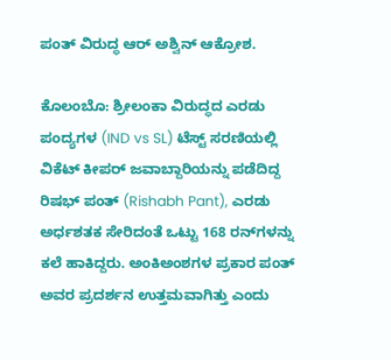ಪಂತ್‌ ವಿರುದ್ಧ ಆರ್‌ ಅಶ್ವಿನ್‌ ಆಕ್ರೋಶ.

ಕೊಲಂಬೊ: ಶ್ರೀಲಂಕಾ ವಿರುದ್ಧದ ಎರಡು ಪಂದ್ಯಗಳ (IND vs SL) ಟೆಸ್ಟ್‌ ಸರಣಿಯಲ್ಲಿ ವಿಕೆಟ್‌ ಕೀಪರ್‌ ಜವಾಬ್ದಾರಿಯನ್ನು ಪಡೆದಿದ್ದ ರಿಷಭ್‌ ಪಂತ್‌ (Rishabh Pant), ಎರಡು ಅರ್ಧಶತಕ ಸೇರಿದಂತೆ ಒಟ್ಟು 168 ರನ್‌ಗಳನ್ನು ಕಲೆ ಹಾಕಿದ್ದರು. ಅಂಕಿಅಂಶಗಳ ಪ್ರಕಾರ ಪಂತ್ ಅವರ ಪ್ರದರ್ಶನ ಉತ್ತಮವಾಗಿತ್ತು ಎಂದು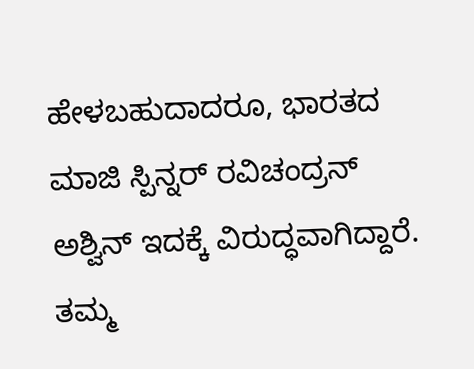ಹೇಳಬಹುದಾದರೂ, ಭಾರತದ ಮಾಜಿ ಸ್ಪಿನ್ನರ್ ರವಿಚಂದ್ರನ್ ಅಶ್ವಿನ್ ಇದಕ್ಕೆ ವಿರುದ್ಧವಾಗಿದ್ದಾರೆ. ತಮ್ಮ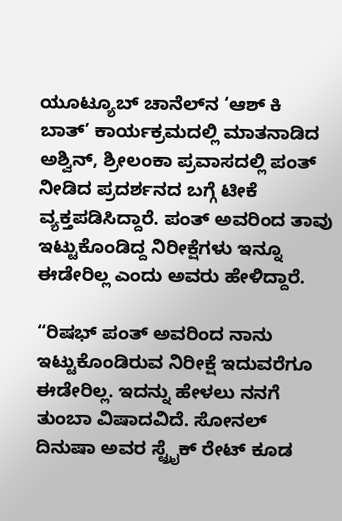ಯೂಟ್ಯೂಬ್ ಚಾನೆಲ್‌ನ ‘ಆಶ್ ಕಿ ಬಾತ್’ ಕಾರ್ಯಕ್ರಮದಲ್ಲಿ ಮಾತನಾಡಿದ ಅಶ್ವಿನ್, ಶ್ರೀಲಂಕಾ ಪ್ರವಾಸದಲ್ಲಿ ಪಂತ್ ನೀಡಿದ ಪ್ರದರ್ಶನದ ಬಗ್ಗೆ ಟೀಕೆ ವ್ಯಕ್ತಪಡಿಸಿದ್ದಾರೆ. ಪಂತ್ ಅವರಿಂದ ತಾವು ಇಟ್ಟುಕೊಂಡಿದ್ದ ನಿರೀಕ್ಷೆಗಳು ಇನ್ನೂ ಈಡೇರಿಲ್ಲ ಎಂದು ಅವರು ಹೇಳಿದ್ದಾರೆ.

“ರಿಷಭ್ ಪಂತ್ ಅವರಿಂದ ನಾನು ಇಟ್ಟುಕೊಂಡಿರುವ ನಿರೀಕ್ಷೆ ಇದುವರೆಗೂ ಈಡೇರಿಲ್ಲ. ಇದನ್ನು ಹೇಳಲು ನನಗೆ ತುಂಬಾ ವಿಷಾದವಿದೆ. ಸೋನಲ್ ದಿನುಷಾ ಅವರ ಸ್ಟ್ರೈಕ್ ರೇಟ್ ಕೂಡ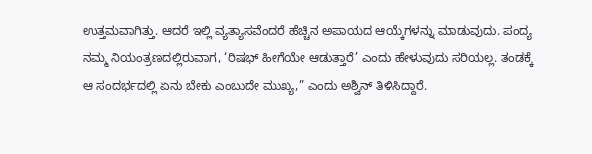ಉತ್ತಮವಾಗಿತ್ತು. ಆದರೆ ಇಲ್ಲಿ ವ್ಯತ್ಯಾಸವೆಂದರೆ ಹೆಚ್ಚಿನ ಅಪಾಯದ ಆಯ್ಕೆಗಳನ್ನು ಮಾಡುವುದು. ಪಂದ್ಯ ನಮ್ಮ ನಿಯಂತ್ರಣದಲ್ಲಿರುವಾಗ, ‘ರಿಷಭ್ ಹೀಗೆಯೇ ಆಡುತ್ತಾರೆ’ ಎಂದು ಹೇಳುವುದು ಸರಿಯಲ್ಲ. ತಂಡಕ್ಕೆ ಆ ಸಂದರ್ಭದಲ್ಲಿ ಏನು ಬೇಕು ಎಂಬುದೇ ಮುಖ್ಯ,” ಎಂದು ಅಶ್ವಿನ್ ತಿಳಿಸಿದ್ದಾರೆ.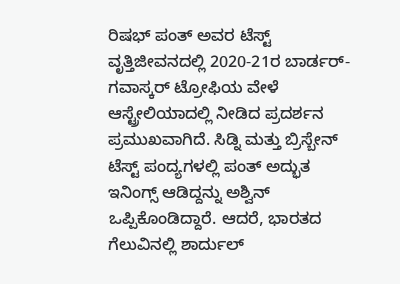ರಿಷಭ್‌ ಪಂತ್ ಅವರ ಟೆಸ್ಟ್ ವೃತ್ತಿಜೀವನದಲ್ಲಿ 2020-21ರ ಬಾರ್ಡರ್-ಗವಾಸ್ಕರ್ ಟ್ರೋಫಿಯ ವೇಳೆ ಆಸ್ಟ್ರೇಲಿಯಾದಲ್ಲಿ ನೀಡಿದ ಪ್ರದರ್ಶನ ಪ್ರಮುಖವಾಗಿದೆ. ಸಿಡ್ನಿ ಮತ್ತು ಬ್ರಿಸ್ಬೇನ್ ಟೆಸ್ಟ್‌ ಪಂದ್ಯಗಳಲ್ಲಿ ಪಂತ್ ಅದ್ಭುತ ಇನಿಂಗ್ಸ್ ಆಡಿದ್ದನ್ನು ಅಶ್ವಿನ್ ಒಪ್ಪಿಕೊಂಡಿದ್ದಾರೆ. ಆದರೆ, ಭಾರತದ ಗೆಲುವಿನಲ್ಲಿ ಶಾರ್ದುಲ್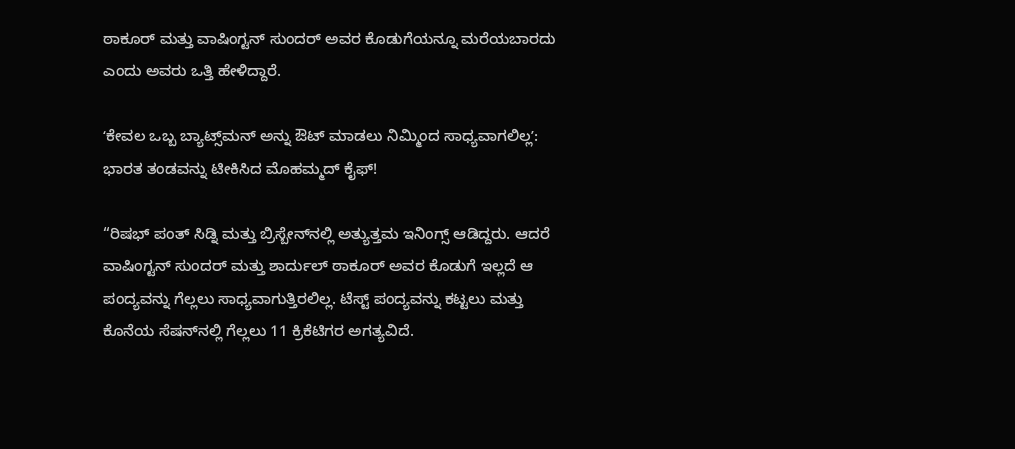ಠಾಕೂರ್ ಮತ್ತು ವಾಷಿಂಗ್ಟನ್ ಸುಂದರ್ ಅವರ ಕೊಡುಗೆಯನ್ನೂ ಮರೆಯಬಾರದು ಎಂದು ಅವರು ಒತ್ತಿ ಹೇಳಿದ್ದಾರೆ.

ʻಕೇವಲ ಒಬ್ಬ ಬ್ಯಾಟ್ಸ್‌ಮನ್‌ ಅನ್ನು ಔಟ್‌ ಮಾಡಲು ನಿಮ್ಮಿಂದ ಸಾಧ್ಯವಾಗಲಿಲ್ಲʼ: ಭಾರತ ತಂಡವನ್ನು ಟೀಕಿಸಿದ ಮೊಹಮ್ಮದ್‌ ಕೈಫ್‌!

“ರಿಷಭ್ ಪಂತ್‌ ಸಿಡ್ನಿ ಮತ್ತು ಬ್ರಿಸ್ಬೇನ್‌ನಲ್ಲಿ ಅತ್ಯುತ್ತಮ ಇನಿಂಗ್ಸ್ ಆಡಿದ್ದರು. ಆದರೆ ವಾಷಿಂಗ್ಟನ್ ಸುಂದರ್ ಮತ್ತು ಶಾರ್ದುಲ್ ಠಾಕೂರ್ ಅವರ ಕೊಡುಗೆ ಇಲ್ಲದೆ ಆ ಪಂದ್ಯವನ್ನು ಗೆಲ್ಲಲು ಸಾಧ್ಯವಾಗುತ್ತಿರಲಿಲ್ಲ. ಟೆಸ್ಟ್ ಪಂದ್ಯವನ್ನು ಕಟ್ಟಲು ಮತ್ತು ಕೊನೆಯ ಸೆಷನ್‌ನಲ್ಲಿ ಗೆಲ್ಲಲು 11 ಕ್ರಿಕೆಟಿಗರ ಅಗತ್ಯವಿದೆ.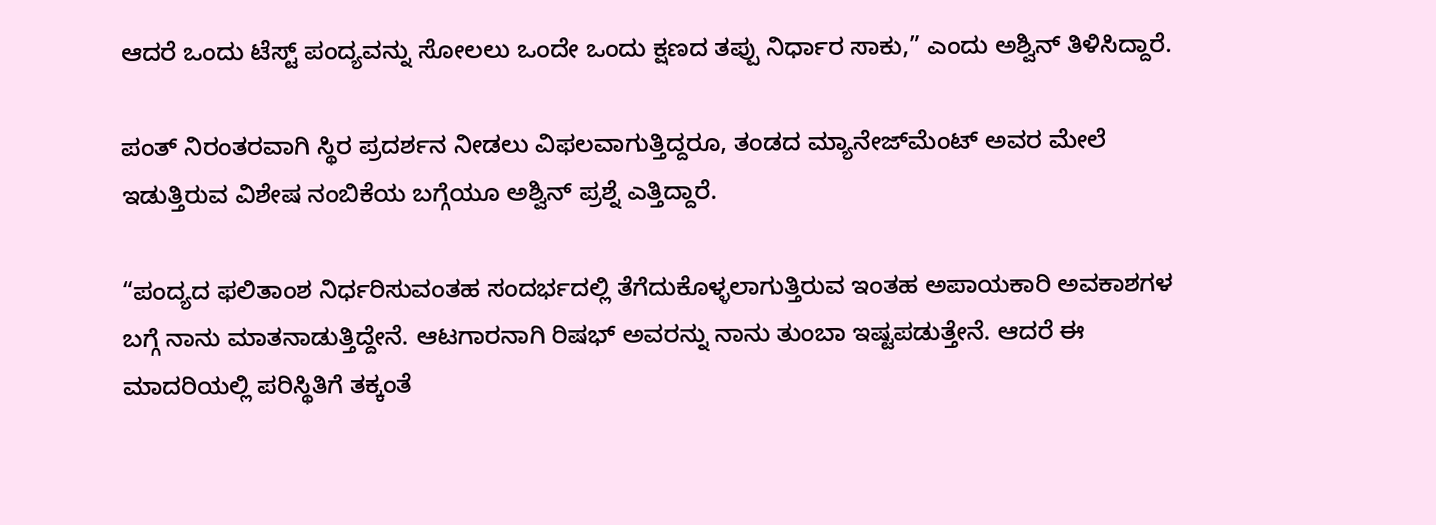ಆದರೆ ಒಂದು ಟೆಸ್ಟ್ ಪಂದ್ಯವನ್ನು ಸೋಲಲು ಒಂದೇ ಒಂದು ಕ್ಷಣದ ತಪ್ಪು ನಿರ್ಧಾರ ಸಾಕು,” ಎಂದು ಅಶ್ವಿನ್ ತಿಳಿಸಿದ್ದಾರೆ.

ಪಂತ್ ನಿರಂತರವಾಗಿ ಸ್ಥಿರ ಪ್ರದರ್ಶನ ನೀಡಲು ವಿಫಲವಾಗುತ್ತಿದ್ದರೂ, ತಂಡದ ಮ್ಯಾನೇಜ್‌ಮೆಂಟ್ ಅವರ ಮೇಲೆ ಇಡುತ್ತಿರುವ ವಿಶೇಷ ನಂಬಿಕೆಯ ಬಗ್ಗೆಯೂ ಅಶ್ವಿನ್ ಪ್ರಶ್ನೆ ಎತ್ತಿದ್ದಾರೆ.

“ಪಂದ್ಯದ ಫಲಿತಾಂಶ ನಿರ್ಧರಿಸುವಂತಹ ಸಂದರ್ಭದಲ್ಲಿ ತೆಗೆದುಕೊಳ್ಳಲಾಗುತ್ತಿರುವ ಇಂತಹ ಅಪಾಯಕಾರಿ ಅವಕಾಶಗಳ ಬಗ್ಗೆ ನಾನು ಮಾತನಾಡುತ್ತಿದ್ದೇನೆ. ಆಟಗಾರನಾಗಿ ರಿಷಭ್ ಅವರನ್ನು ನಾನು ತುಂಬಾ ಇಷ್ಟಪಡುತ್ತೇನೆ. ಆದರೆ ಈ ಮಾದರಿಯಲ್ಲಿ ಪರಿಸ್ಥಿತಿಗೆ ತಕ್ಕಂತೆ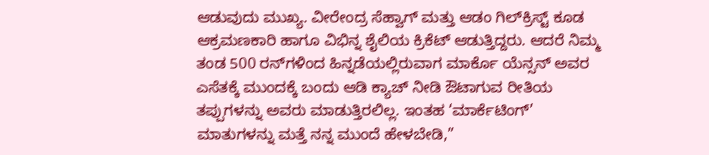ಆಡುವುದು ಮುಖ್ಯ. ವೀರೇಂದ್ರ ಸೆಹ್ವಾಗ್ ಮತ್ತು ಆಡಂ ಗಿಲ್‌ಕ್ರಿಸ್ಟ್ ಕೂಡ ಆಕ್ರಮಣಕಾರಿ ಹಾಗೂ ವಿಭಿನ್ನ ಶೈಲಿಯ ಕ್ರಿಕೆಟ್ ಆಡುತ್ತಿದ್ದರು. ಆದರೆ ನಿಮ್ಮ ತಂಡ 500 ರನ್‌ಗಳಿಂದ ಹಿನ್ನಡೆಯಲ್ಲಿರುವಾಗ ಮಾರ್ಕೊ ಯೆನ್ಸನ್ ಅವರ ಎಸೆತಕ್ಕೆ ಮುಂದಕ್ಕೆ ಬಂದು ಆಡಿ ಕ್ಯಾಚ್ ನೀಡಿ ಔಟಾಗುವ ರೀತಿಯ ತಪ್ಪುಗಳನ್ನು ಅವರು ಮಾಡುತ್ತಿರಲಿಲ್ಲ. ಇಂತಹ ‘ಮಾರ್ಕೆಟಿಂಗ್’ ಮಾತುಗಳನ್ನು ಮತ್ತೆ ನನ್ನ ಮುಂದೆ ಹೇಳಬೇಡಿ,”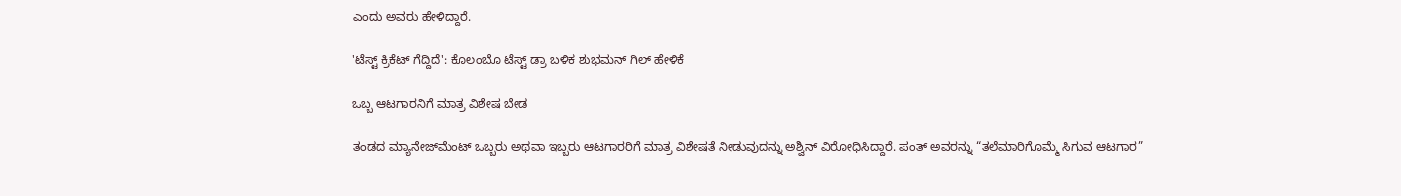ಎಂದು ಅವರು ಹೇಳಿದ್ದಾರೆ.

'ಟೆಸ್ಟ್ ಕ್ರಿಕೆಟ್ ಗೆದ್ದಿದೆ': ಕೊಲಂಬೊ ಟೆಸ್ಟ್‌ ಡ್ರಾ ಬಳಿಕ ಶುಭಮನ್ ಗಿಲ್ ಹೇಳಿಕೆ

ಒಬ್ಬ ಆಟಗಾರನಿಗೆ ಮಾತ್ರ ವಿಶೇಷ ಬೇಡ

ತಂಡದ ಮ್ಯಾನೇಜ್‌ಮೆಂಟ್ ಒಬ್ಬರು ಅಥವಾ ಇಬ್ಬರು ಆಟಗಾರರಿಗೆ ಮಾತ್ರ ವಿಶೇಷತೆ ನೀಡುವುದನ್ನು ಅಶ್ವಿನ್ ವಿರೋಧಿಸಿದ್ದಾರೆ. ಪಂತ್ ಅವರನ್ನು “ತಲೆಮಾರಿಗೊಮ್ಮೆ ಸಿಗುವ ಆಟಗಾರ”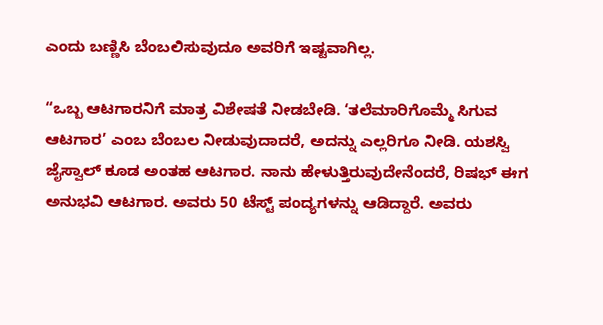ಎಂದು ಬಣ್ಣಿಸಿ ಬೆಂಬಲಿಸುವುದೂ ಅವರಿಗೆ ಇಷ್ಟವಾಗಿಲ್ಲ.

“ಒಬ್ಬ ಆಟಗಾರನಿಗೆ ಮಾತ್ರ ವಿಶೇಷತೆ ನೀಡಬೇಡಿ. ‘ತಲೆಮಾರಿಗೊಮ್ಮೆ ಸಿಗುವ ಆಟಗಾರ’ ಎಂಬ ಬೆಂಬಲ ನೀಡುವುದಾದರೆ, ಅದನ್ನು ಎಲ್ಲರಿಗೂ ನೀಡಿ. ಯಶಸ್ವಿ ಜೈಸ್ವಾಲ್ ಕೂಡ ಅಂತಹ ಆಟಗಾರ. ನಾನು ಹೇಳುತ್ತಿರುವುದೇನೆಂದರೆ, ರಿಷಭ್ ಈಗ ಅನುಭವಿ ಆಟಗಾರ. ಅವರು 50 ಟೆಸ್ಟ್ ಪಂದ್ಯಗಳನ್ನು ಆಡಿದ್ದಾರೆ. ಅವರು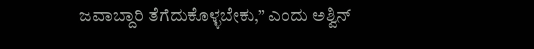ಜವಾಬ್ದಾರಿ ತೆಗೆದುಕೊಳ್ಳಬೇಕು,” ಎಂದು ಅಶ್ವಿನ್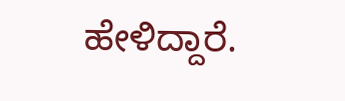ಹೇಳಿದ್ದಾರೆ.